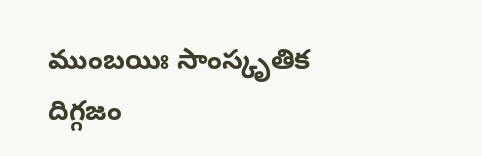ముంబయిః సాంస్కృతిక దిగ్గజం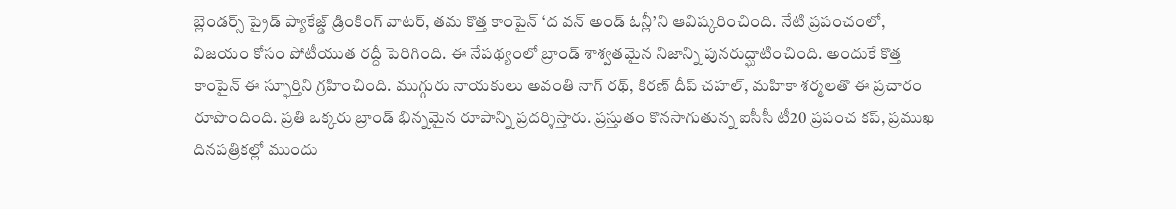బ్లెండర్స్ ప్రైడ్ ప్యాకేజ్డ్ డ్రింకింగ్ వాటర్, తమ కొత్త కాంపైన్ ‘ద వన్ అండ్ ఓన్లీ’ని ఆవిష్కరించింది. నేటి ప్రపంచంలో, విజయం కోసం పోటీయుత రద్దీ పెరిగింది. ఈ నేపథ్యంలో బ్రాండ్ శాశ్వతమైన నిజాన్ని పునరుద్ఘాటించింది. అందుకే కొత్త కాంపైన్ ఈ స్ఫూర్తిని గ్రహించింది. ముగ్గురు నాయకులు అవంతి నాగ్ రథ్, కిరణ్ దీప్ చహల్, మహికా శర్మలతొ ఈ ప్రచారం రూపొందింది. ప్రతి ఒక్కరు బ్రాండ్ భిన్నమైన రూపాన్ని ప్రదర్శిస్తారు. ప్రస్తుతం కొనసాగుతున్న ఐసీసీ టీ20 ప్రపంచ కప్, ప్రముఖ దినపత్రికల్లో ముందు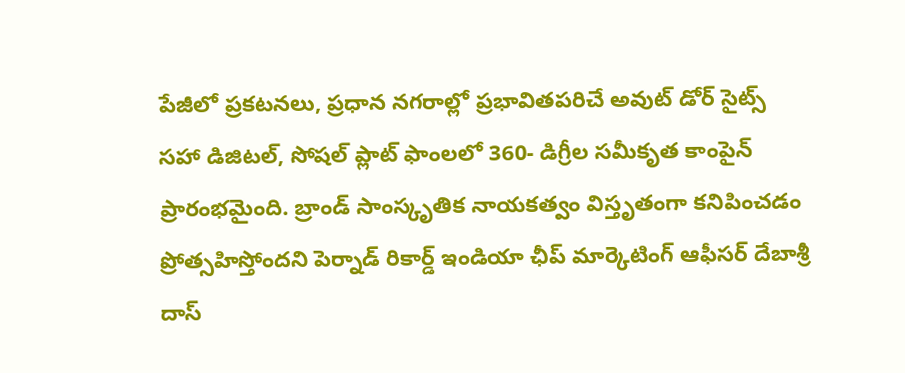పేజీలో ప్రకటనలు, ప్రధాన నగరాల్లో ప్రభావితపరిచే అవుట్ డోర్ సైట్స్ సహా డిజిటల్, సోషల్ ప్లాట్ ఫాంలలో 360- డిగ్రీల సమీకృత కాంపైన్ ప్రారంభమైంది. బ్రాండ్ సాంస్కృతిక నాయకత్వం విస్తృతంగా కనిపించడం ప్రోత్సహిస్తోందని పెర్నాడ్ రికార్డ్ ఇండియా ఛీప్ మార్కెటింగ్ ఆఫీసర్ దేబాశ్రీ దాస్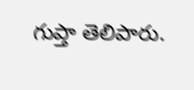గుప్తా తెలిపారు.